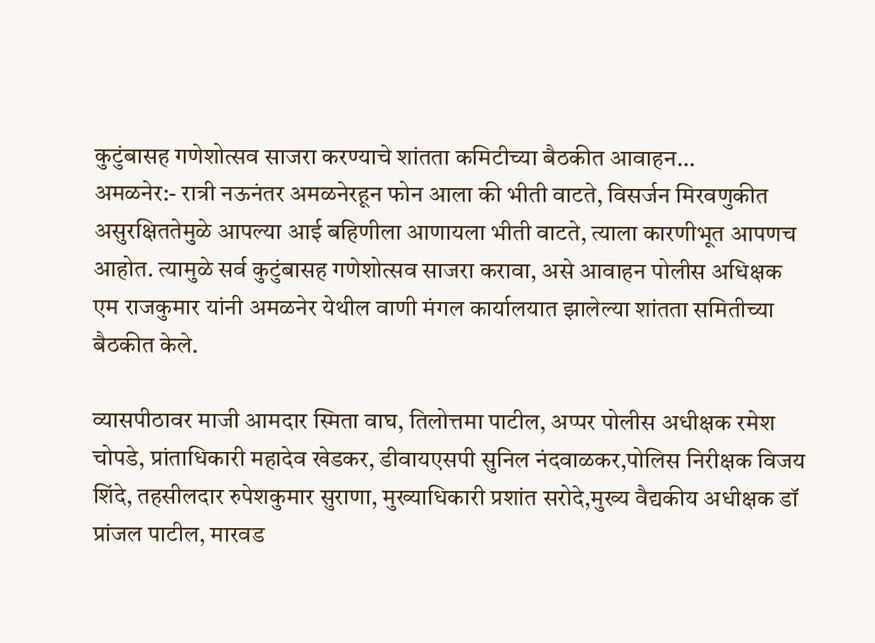कुटुंबासह गणेशोत्सव साजरा करण्याचे शांतता कमिटीच्या बैठकीत आवाहन…
अमळनेर:- रात्री नऊनंतर अमळनेरहून फोन आला की भीती वाटते, विसर्जन मिरवणुकीत असुरक्षिततेमुळे आपल्या आई बहिणीला आणायला भीती वाटते, त्याला कारणीभूत आपणच आहोत. त्यामुळे सर्व कुटुंबासह गणेशोत्सव साजरा करावा, असे आवाहन पोलीस अधिक्षक एम राजकुमार यांनी अमळनेर येथील वाणी मंगल कार्यालयात झालेल्या शांतता समितीच्या बैठकीत केले.

व्यासपीठावर माजी आमदार स्मिता वाघ, तिलोत्तमा पाटील, अप्पर पोलीस अधीक्षक रमेश चोपडे, प्रांताधिकारी महादेव खेडकर, डीवायएसपी सुनिल नंदवाळकर,पोलिस निरीक्षक विजय शिंदे, तहसीलदार रुपेशकुमार सुराणा, मुख्याधिकारी प्रशांत सरोदे,मुख्य वैद्यकीय अधीक्षक डॉ प्रांजल पाटील, मारवड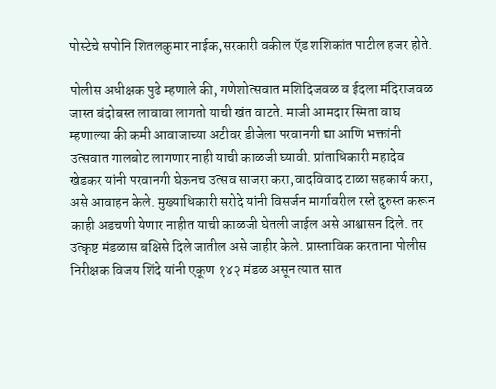पोस्टेचे सपोनि शितलकुमार नाईक,सरकारी वकील ऍड शशिकांत पाटील हजर होते.

पोलीस अधीक्षक पुढे म्हणाले की, गणेशोत्सवात मशिदिजवळ व ईदला मंदिराजवळ जास्त बंदोबस्त लावावा लागतो याची खंत वाटते. माजी आमदार स्मिता वाघ म्हणाल्या की कमी आवाजाच्या अटीवर डीजेला परवानगी द्या आणि भक्तांनी उत्सवात गालबोट लागणार नाही याची काळजी घ्यावी. प्रांताधिकारी महादेव खेडकर यांनी परवानगी घेऊनच उत्सव साजरा करा,वादविवाद टाळा सहकार्य करा, असे आवाहन केले. मुख्याधिकारी सरोदे यांनी विसर्जन मार्गावरील रस्ते दुरुस्त करून काही अडचणी येणार नाहीत याची काळजी घेतली जाईल असे आश्वासन दिले. तर उत्कृष्ट मंडळास बक्षिसे दिले जातील असे जाहीर केले. प्रास्ताविक करताना पोलीस निरीक्षक विजय शिंदे यांनी एकूण १४२ मंडळ असून त्यात सात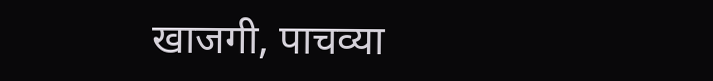खाजगी, पाचव्या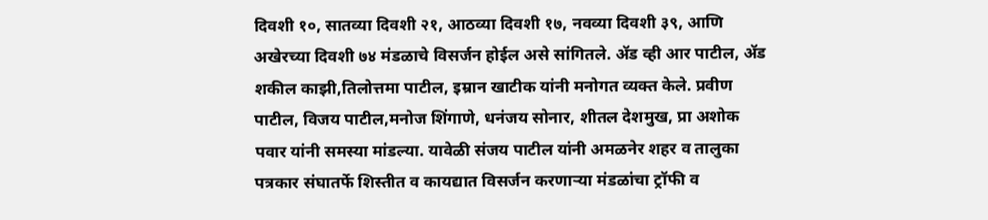दिवशी १०, सातव्या दिवशी २१, आठव्या दिवशी १७, नवव्या दिवशी ३९, आणि अखेरच्या दिवशी ७४ मंडळाचे विसर्जन होईल असे सांगितले. ॲड व्ही आर पाटील, ॲड शकील काझी,तिलोत्तमा पाटील, इम्रान खाटीक यांनी मनोगत व्यक्त केले. प्रवीण पाटील, विजय पाटील,मनोज शिंगाणे, धनंजय सोनार, शीतल देशमुख, प्रा अशोक पवार यांनी समस्या मांडल्या. यावेळी संजय पाटील यांनी अमळनेर शहर व तालुका पत्रकार संघातर्फे शिस्तीत व कायद्यात विसर्जन करणाऱ्या मंडळांचा ट्रॉफी व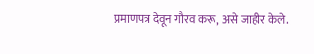प्रमाणपत्र देवून गौरव करू, असे जाहीर केले.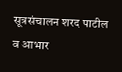सूत्रसंचालन शरद पाटील व आभार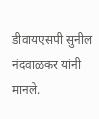डीवायएसपी सुनील नंदवाळकर यांनी मानले.